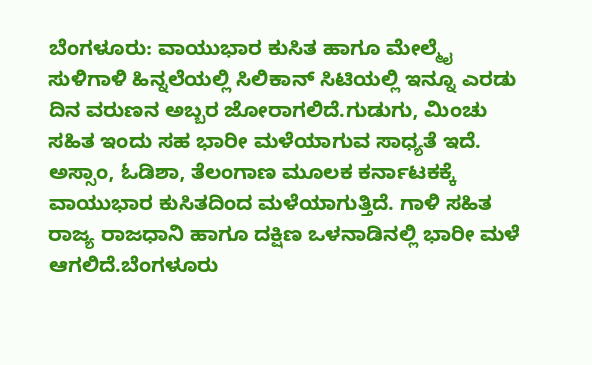ಬೆಂಗಳೂರು: ವಾಯುಭಾರ ಕುಸಿತ ಹಾಗೂ ಮೇಲ್ಮೈ ಸುಳಿಗಾಳಿ ಹಿನ್ನಲೆಯಲ್ಲಿ ಸಿಲಿಕಾನ್ ಸಿಟಿಯಲ್ಲಿ ಇನ್ನೂ ಎರಡು ದಿನ ವರುಣನ ಅಬ್ಬರ ಜೋರಾಗಲಿದೆ.ಗುಡುಗು, ಮಿಂಚು ಸಹಿತ ಇಂದು ಸಹ ಭಾರೀ ಮಳೆಯಾಗುವ ಸಾಧ್ಯತೆ ಇದೆ. ಅಸ್ಸಾಂ, ಓಡಿಶಾ, ತೆಲಂಗಾಣ ಮೂಲಕ ಕರ್ನಾಟಕಕ್ಕೆ ವಾಯುಭಾರ ಕುಸಿತದಿಂದ ಮಳೆಯಾಗುತ್ತಿದೆ. ಗಾಳಿ ಸಹಿತ ರಾಜ್ಯ ರಾಜಧಾನಿ ಹಾಗೂ ದಕ್ಷಿಣ ಒಳನಾಡಿನಲ್ಲಿ ಭಾರೀ ಮಳೆ ಆಗಲಿದೆ.ಬೆಂಗಳೂರು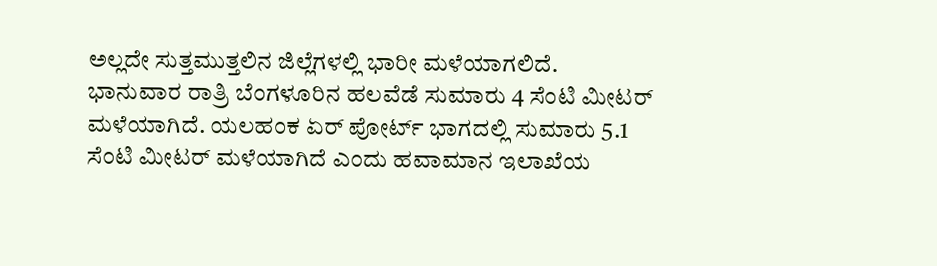ಅಲ್ಲದೇ ಸುತ್ತಮುತ್ತಲಿನ ಜಿಲ್ಲೆಗಳಲ್ಲಿ ಭಾರೀ ಮಳೆಯಾಗಲಿದೆ. ಭಾನುವಾರ ರಾತ್ರಿ ಬೆಂಗಳೂರಿನ ಹಲವೆಡೆ ಸುಮಾರು 4 ಸೆಂಟಿ ಮೀಟರ್ ಮಳೆಯಾಗಿದೆ. ಯಲಹಂಕ ಏರ್ ಪೋರ್ಟ್ ಭಾಗದಲ್ಲಿ ಸುಮಾರು 5.1 ಸೆಂಟಿ ಮೀಟರ್ ಮಳೆಯಾಗಿದೆ ಎಂದು ಹವಾಮಾನ ಇಲಾಖೆಯ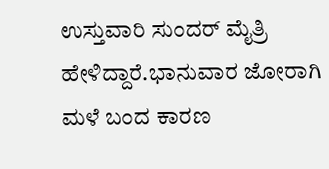ಉಸ್ತುವಾರಿ ಸುಂದರ್ ಮೈತ್ರಿ ಹೇಳಿದ್ದಾರೆ.ಭಾನುವಾರ ಜೋರಾಗಿ ಮಳೆ ಬಂದ ಕಾರಣ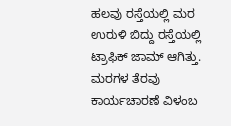ಹಲವು ರಸ್ತೆಯಲ್ಲಿ ಮರ ಉರುಳಿ ಬಿದ್ದು ರಸ್ತೆಯಲ್ಲಿ ಟ್ರಾಫಿಕ್ ಜಾಮ್ ಆಗಿತ್ತು. ಮರಗಳ ತೆರವು ಕಾರ್ಯಚಾರಣೆ ವಿಳಂಬ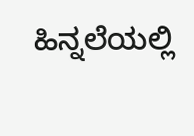ಹಿನ್ನಲೆಯಲ್ಲಿ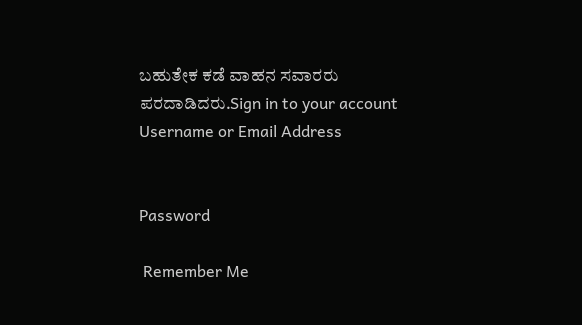ಬಹುತೇಕ ಕಡೆ ವಾಹನ ಸವಾರರು ಪರದಾಡಿದರು.Sign in to your account
Username or Email Address


Password

 Remember Me